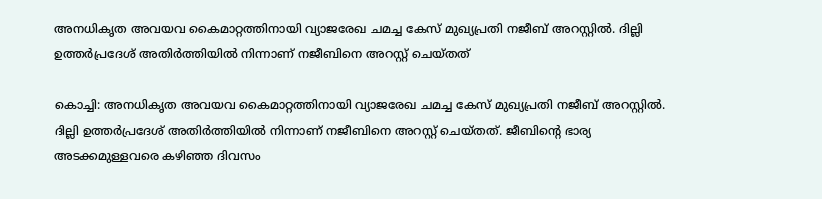അനധികൃത അവയവ കൈമാറ്റത്തിനായി വ്യാജരേഖ ചമച്ച കേസ് മുഖ്യപ്രതി നജീബ് അറസ്റ്റിൽ. ദില്ലി ഉത്തർപ്രദേശ് അതിർത്തിയിൽ നിന്നാണ് നജീബിനെ അറസ്റ്റ് ചെയ്തത്

കൊച്ചി: അനധികൃത അവയവ കൈമാറ്റത്തിനായി വ്യാജരേഖ ചമച്ച കേസ് മുഖ്യപ്രതി നജീബ് അറസ്റ്റിൽ. ദില്ലി ഉത്തർപ്രദേശ് അതിർത്തിയിൽ നിന്നാണ് നജീബിനെ അറസ്റ്റ് ചെയ്തത്. ജീബിന്റെ ഭാര്യ അടക്കമുള്ളവരെ കഴിഞ്ഞ ദിവസം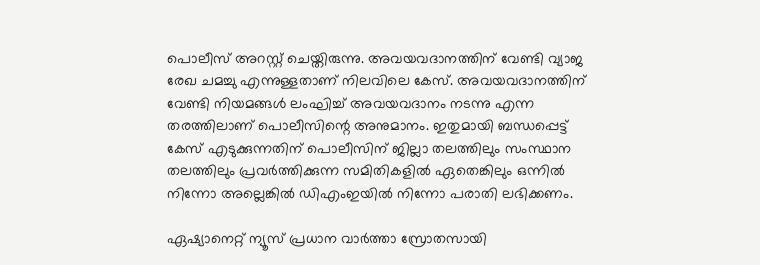പൊലീസ് അറസ്റ്റ് ചെയ്തിരുന്നു. അവയവദാനത്തിന് വേണ്ടി വ്യാജ രേഖ ചമച്ചു എന്നുള്ളതാണ് നിലവിലെ കേസ്. അവയവദാനത്തിന് വേണ്ടി നിയമങ്ങൾ ലംഘിച്ച് അവയവദാനം നടന്നു എന്ന തരത്തിലാണ് പൊലീസിന്റെ അനുമാനം. ഇതുമായി ബന്ധപ്പെട്ട് കേസ് എടുക്കുന്നതിന് പൊലീസിന് ജില്ലാ തലത്തിലും സംസ്ഥാന തലത്തിലും പ്രവര്‍ത്തിക്കുന്ന സമിതികളിൽ ഏതെങ്കിലും ഒന്നിൽ നിന്നോ അല്ലെങ്കിൽ ഡിഎംഇയിൽ നിന്നോ പരാതി ലഭിക്കണം.

ഏഷ്യാനെറ്റ് ന്യൂസ് പ്രധാന വാർത്താ സ്രോതസായി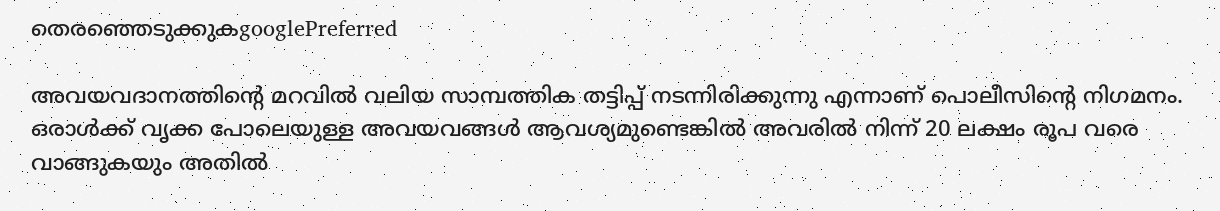തെരഞ്ഞെടുക്കുകgooglePreferred

അവയവദാനത്തിന്റെ മറവിൽ വലിയ സാമ്പത്തിക തട്ടിപ്പ് നടന്നിരിക്കുന്നു എന്നാണ് പൊലീസിന്റെ നിഗമനം. ഒരാൾക്ക് വൃക്ക പോലെയുള്ള അവയവങ്ങൾ ആവശ്യമുണ്ടെങ്കിൽ അവരിൽ നിന്ന് 20 ലക്ഷം രൂപ വരെ വാങ്ങുകയും അതിൽ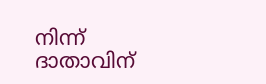നിന്ന് ദാതാവിന്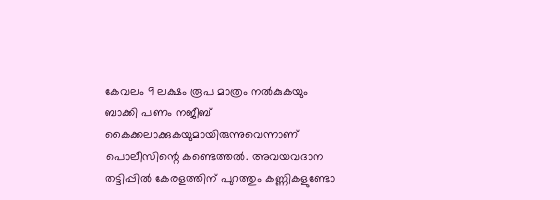കേവലം 9 ലക്ഷം രൂപ മാത്രം നൽകുകയും ബാക്കി പണം നജീബ് കൈക്കലാക്കുകയുമായിരുന്നുവെന്നാണ് പൊലീസിന്റെ കണ്ടെത്തൽ. അവയവദാന തട്ടിപ്പിൽ കേരളത്തിന് പുറത്തും കണ്ണികളുണ്ടോ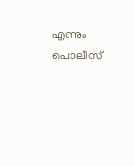എന്നും പൊലീസ്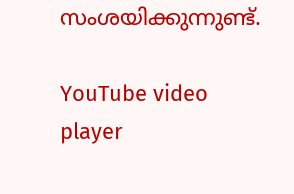സംശയിക്കുന്നുണ്ട്.

YouTube video player